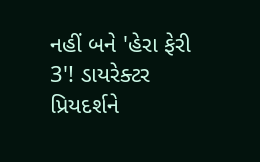નહીં બને 'હેરા ફેરી 3'! ડાયરેક્ટર પ્રિયદર્શને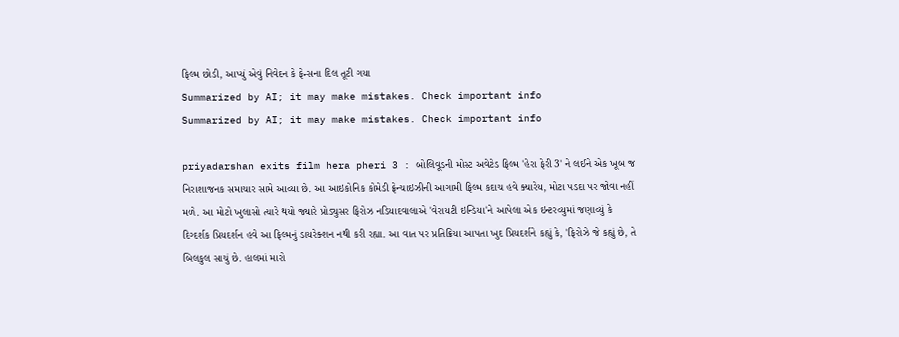ફિલ્મ છોડી, આપ્યું એવું નિવેદન કે ફેન્સના દિલ તૂટી ગયા
Summarized by AI; it may make mistakes. Check important info
Summarized by AI; it may make mistakes. Check important info

priyadarshan exits film hera pheri 3 : બોલિવૂડની મોસ્ટ અવેટેડ ફિલ્મ 'હેરા ફેરી 3' ને લઈને એક ખૂબ જ નિરાશાજનક સમાચાર સામે આવ્યા છે. આ આઇકોનિક કોમેડી ફ્રેન્ચાઇઝીની આગામી ફિલ્મ કદાચ હવે ક્યારેય, મોટા પડદા પર જોવા નહીં મળે. આ મોટો ખુલાસો ત્યારે થયો જ્યારે પ્રોડ્યુસર ફિરોઝ નડિયાદવાલાએ 'વેરાયટી ઇન્ડિયા'ને આપેલા એક ઇન્ટરવ્યુમાં જણાવ્યું કે દિગ્દર્શક પ્રિયદર્શન હવે આ ફિલ્મનું ડાયરેક્શન નથી કરી રહ્યા. આ વાત પર પ્રતિક્રિયા આપતા ખુદ પ્રિયદર્શને કહ્યું કે, 'ફિરોઝે જે કહ્યું છે, તે બિલકુલ સાચું છે. હાલમાં મારો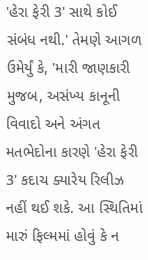'હેરા ફેરી 3' સાથે કોઈ સંબંધ નથી.' તેમણે આગળ ઉમેર્યું કે, 'મારી જાણકારી મુજબ, અસંખ્ય કાનૂની વિવાદો અને અંગત મતભેદોના કારણે 'હેરા ફેરી 3' કદાચ ક્યારેય રિલીઝ નહીં થઈ શકે. આ સ્થિતિમાં મારું ફિલ્મમાં હોવું કે ન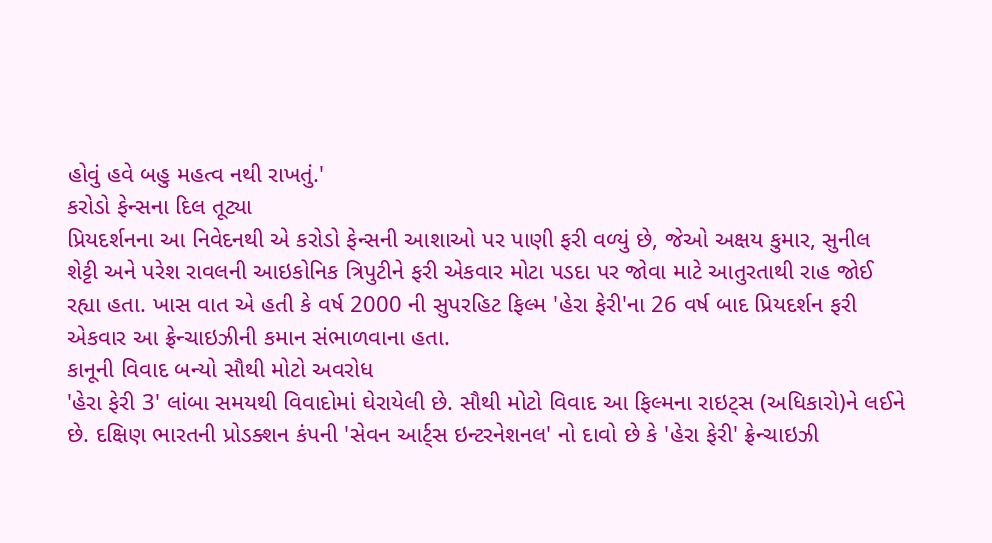હોવું હવે બહુ મહત્વ નથી રાખતું.'
કરોડો ફેન્સના દિલ તૂટ્યા
પ્રિયદર્શનના આ નિવેદનથી એ કરોડો ફેન્સની આશાઓ પર પાણી ફરી વળ્યું છે, જેઓ અક્ષય કુમાર, સુનીલ શેટ્ટી અને પરેશ રાવલની આઇકોનિક ત્રિપુટીને ફરી એકવાર મોટા પડદા પર જોવા માટે આતુરતાથી રાહ જોઈ રહ્યા હતા. ખાસ વાત એ હતી કે વર્ષ 2000 ની સુપરહિટ ફિલ્મ 'હેરા ફેરી'ના 26 વર્ષ બાદ પ્રિયદર્શન ફરી એકવાર આ ફ્રેન્ચાઇઝીની કમાન સંભાળવાના હતા.
કાનૂની વિવાદ બન્યો સૌથી મોટો અવરોધ
'હેરા ફેરી 3' લાંબા સમયથી વિવાદોમાં ઘેરાયેલી છે. સૌથી મોટો વિવાદ આ ફિલ્મના રાઇટ્સ (અધિકારો)ને લઈને છે. દક્ષિણ ભારતની પ્રોડક્શન કંપની 'સેવન આર્ટ્સ ઇન્ટરનેશનલ' નો દાવો છે કે 'હેરા ફેરી' ફ્રેન્ચાઇઝી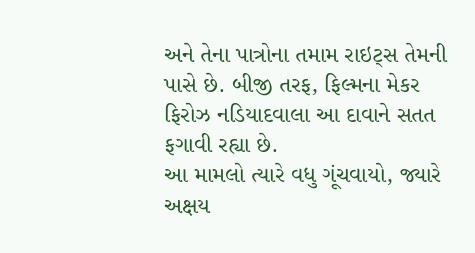અને તેના પાત્રોના તમામ રાઇટ્સ તેમની પાસે છે. બીજી તરફ, ફિલ્મના મેકર ફિરોઝ નડિયાદવાલા આ દાવાને સતત ફગાવી રહ્યા છે.
આ મામલો ત્યારે વધુ ગૂંચવાયો, જ્યારે અક્ષય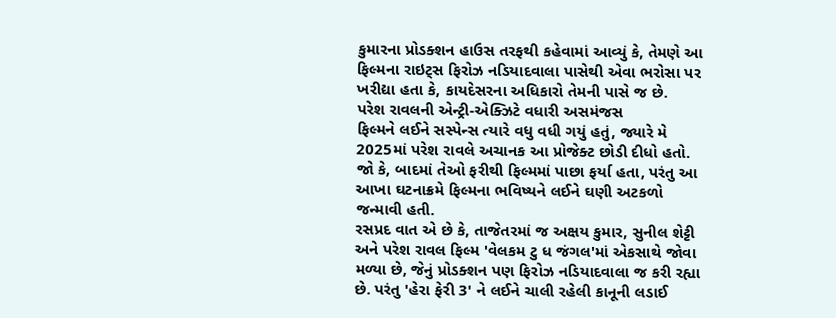કુમારના પ્રોડક્શન હાઉસ તરફથી કહેવામાં આવ્યું કે, તેમણે આ ફિલ્મના રાઇટ્સ ફિરોઝ નડિયાદવાલા પાસેથી એવા ભરોસા પર ખરીદ્યા હતા કે, કાયદેસરના અધિકારો તેમની પાસે જ છે.
પરેશ રાવલની એન્ટ્રી-એક્ઝિટે વધારી અસમંજસ
ફિલ્મને લઈને સસ્પેન્સ ત્યારે વધુ વધી ગયું હતું, જ્યારે મે 2025માં પરેશ રાવલે અચાનક આ પ્રોજેક્ટ છોડી દીધો હતો. જો કે, બાદમાં તેઓ ફરીથી ફિલ્મમાં પાછા ફર્યા હતા, પરંતુ આ આખા ઘટનાક્રમે ફિલ્મના ભવિષ્યને લઈને ઘણી અટકળો જન્માવી હતી.
રસપ્રદ વાત એ છે કે, તાજેતરમાં જ અક્ષય કુમાર, સુનીલ શેટ્ટી અને પરેશ રાવલ ફિલ્મ 'વેલકમ ટુ ધ જંગલ'માં એકસાથે જોવા મળ્યા છે, જેનું પ્રોડક્શન પણ ફિરોઝ નડિયાદવાલા જ કરી રહ્યા છે. પરંતુ 'હેરા ફેરી 3' ને લઈને ચાલી રહેલી કાનૂની લડાઈ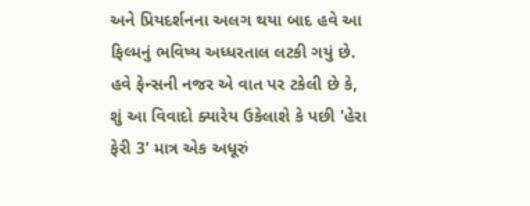અને પ્રિયદર્શનના અલગ થયા બાદ હવે આ ફિલ્મનું ભવિષ્ય અધ્ધરતાલ લટકી ગયું છે. હવે ફેન્સની નજર એ વાત પર ટકેલી છે કે, શું આ વિવાદો ક્યારેય ઉકેલાશે કે પછી 'હેરા ફેરી 3' માત્ર એક અધૂરું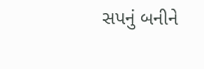સપનું બનીને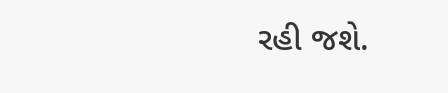રહી જશે.